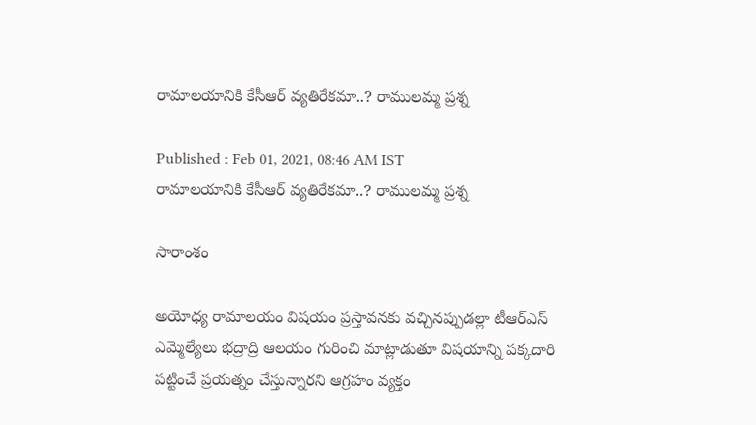రామాలయానికి కేసీఆర్ వ్యతిరేకమా..? రాములమ్మ ప్రశ్న

Published : Feb 01, 2021, 08:46 AM IST
రామాలయానికి కేసీఆర్ వ్యతిరేకమా..? రాములమ్మ ప్రశ్న

సారాంశం

అయోధ్య రామాలయం విషయం ప్రస్తావనకు వచ్చినప్పుడల్లా టీఆర్ఎస్ ఎమ్మెల్యేలు భద్రాద్రి ఆలయం గురించి మాట్లాడుతూ విషయాన్ని పక్కదారి పట్టించే ప్రయత్నం చేస్తున్నారని ఆగ్రహం వ్యక్తం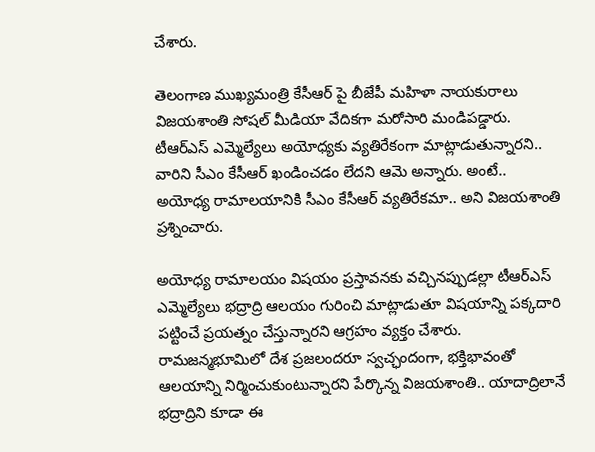చేశారు.

తెలంగాణ ముఖ్యమంత్రి కేసీఆర్ పై బీజేపీ మహిళా నాయకురాలు విజయశాంతి సోషల్ మీడియా వేదికగా మరోసారి మండిపడ్డారు. టీఆర్ఎస్ ఎమ్మెల్యేలు అయోధ్యకు వ్యతిరేకంగా మాట్లాడుతున్నారని.. వారిని సీఎం కేసీఆర్ ఖండించడం లేదని ఆమె అన్నారు. అంటే..  అయోధ్య రామాలయానికి సీఎం కేసీఆర్ వ్యతిరేకమా.. అని విజయశాంతి ప్రశ్నించారు.

అయోధ్య రామాలయం విషయం ప్రస్తావనకు వచ్చినప్పుడల్లా టీఆర్ఎస్ ఎమ్మెల్యేలు భద్రాద్రి ఆలయం గురించి మాట్లాడుతూ విషయాన్ని పక్కదారి పట్టించే ప్రయత్నం చేస్తున్నారని ఆగ్రహం వ్యక్తం చేశారు. రామజన్మభూమిలో దేశ ప్రజలందరూ స్వచ్ఛందంగా, భక్తిభావంతో ఆలయాన్ని నిర్మించుకుంటున్నారని పేర్కొన్న విజయశాంతి.. యాదాద్రిలానే భద్రాద్రిని కూడా ఈ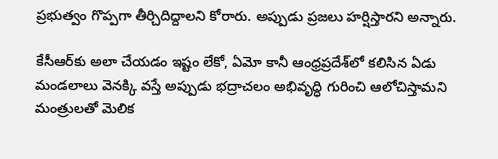ప్రభుత్వం గొప్పగా తీర్చిదిద్దాలని కోరారు. అప్పుడు ప్రజలు హర్షిస్తారని అన్నారు.

కేసీఆర్‌కు అలా చేయడం ఇష్టం లేకో, ఏమో కానీ ఆంధ్రప్రదేశ్‌లో కలిసిన ఏడు మండలాలు వెనక్కి వస్తే అప్పుడు భద్రాచలం అభివృద్ధి గురించి ఆలోచిస్తామని మంత్రులతో మెలిక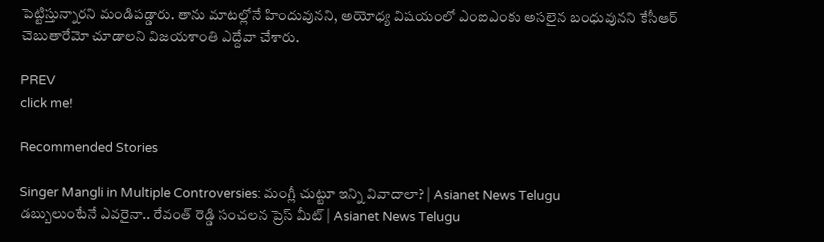పెట్టిస్తున్నారని మండిపడ్డారు. తాను మాటల్లోనే హిందువునని, అయోధ్య విషయంలో ఎంఐఎంకు అసలైన బంధువునని కేసీఆర్ చెబుతారేమో చూడాలని విజయశాంతి ఎద్దేవా చేశారు.

PREV
click me!

Recommended Stories

Singer Mangli in Multiple Controversies: మంగ్లీ చుట్టూ ఇన్ని వివాదాలా? | Asianet News Telugu
డబ్బులుంటేనే ఎవరైనా.. రేవంత్ రెడ్డి సంచలన ప్రెస్ మీట్ | Asianet News Telugu